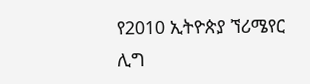የ2010 ኢትዮጵያ ኘሪሜየር ሊግ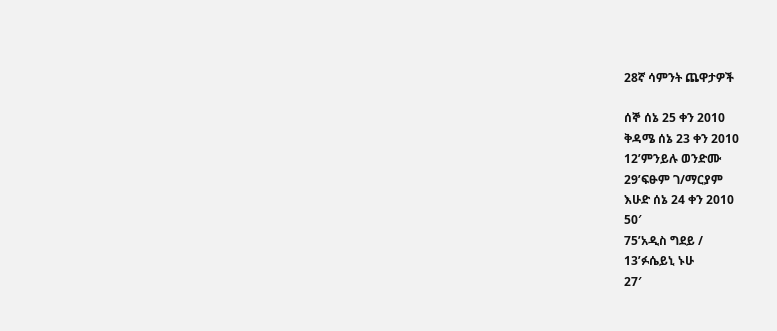28ኛ ሳምንት ጨዋታዎች

ሰኞ ሰኔ 25 ቀን 2010
ቅዳሜ ሰኔ 23 ቀን 2010
12’ምንይሉ ወንድሙ
29’ፍፁም ገ/ማርያም
እሁድ ሰኔ 24 ቀን 2010
50′
75’አዲስ ግደይ /
13’ፉሴይኒ ኑሁ
27′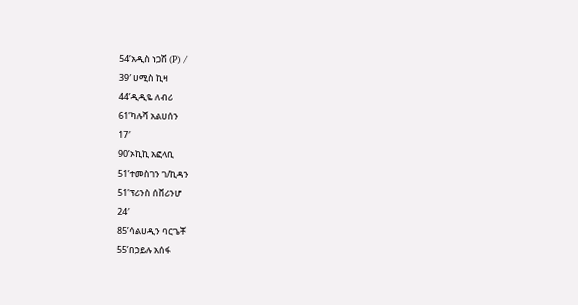54’አዲስ ነጋሽ (P) /
39′ ሀሚስ ኪዛ
44’ዲዲዬ ለብሪ
61’ካሉሻ አልሀሰን
17′
90’ኦኪኪ አፎላቢ
51’ተመስገን ገ/ኪዳን
51’ፕሪንስ ሰቨሪንሆ
24′
85’ሳልሀዲን ባርጌቾ
55’በኃይሉ አሰፋ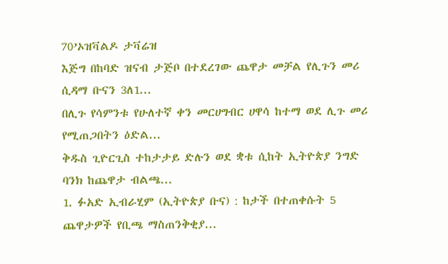70’ኦዝቫልዶ ታቫሬዝ
እጅግ በከባድ ዝናብ ታጅቦ በተደረገው ጨዋታ መቻል የሊጉን መሪ ሲዳማ ቡናን 3ለ1...
በሊጉ የሳምንቱ የሁለተኛ ቀን መርሀግብር ሀዋሳ ከተማ ወደ ሊጉ መሪ የሚጠጋበትን ዕድል...
ቅዱስ ጊዮርጊስ ተከታታይ ድሉን ወደ ቋቱ ሲከት ኢትዮጵያ ንግድ ባንክ ከጨዋታ ብልጫ...
1. ፉአድ ኢብራሂም (ኢትዮጵያ ቡና) : ከታች በተጠቀሱት 5 ጨዋታዎች የቢጫ ማስጠንቅቂያ...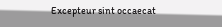Excepteur sint occaecat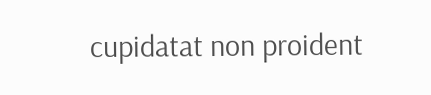cupidatat non proident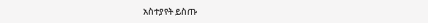አስተያየት ይስጡ